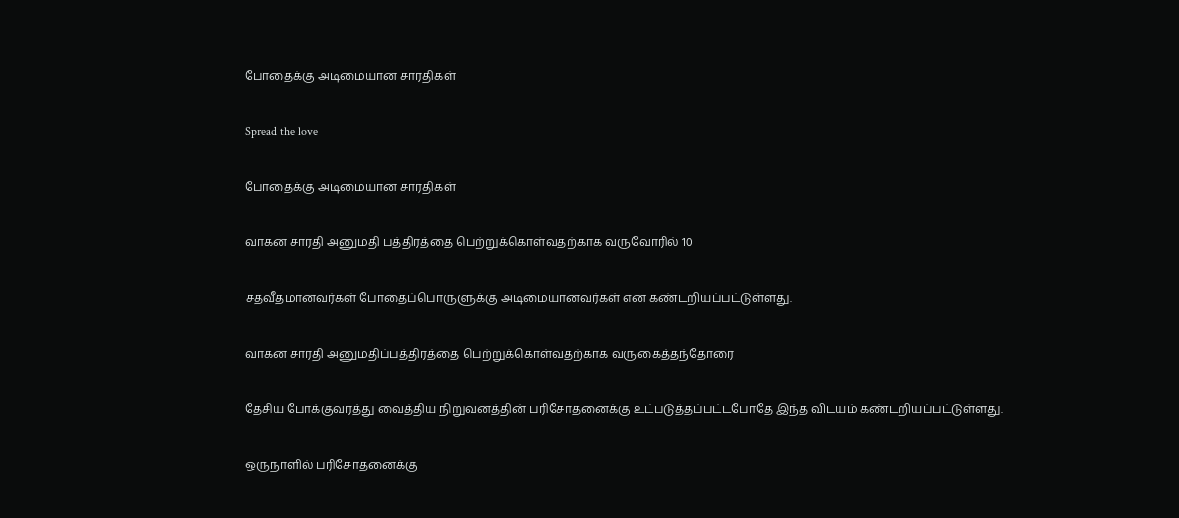போதைக்கு அடிமையான சாரதிகள்

Spread the love

போதைக்கு அடிமையான சாரதிகள்

வாகன சாரதி அனுமதி பத்திரத்தை பெற்றுக்கொள்வதற்காக வருவோரில் 10

சதவீதமானவர்கள் போதைப்பொருளுக்கு அடிமையானவர்கள் என கண்டறியப்பட்டுள்ளது.

வாகன சாரதி அனுமதிப்பத்திரத்தை பெற்றுக்கொள்வதற்காக வருகைத்தந்தோரை

தேசிய போக்குவரத்து வைத்திய நிறுவனத்தின் பரிசோதனைக்கு உட்படுத்தப்பட்டபோதே இந்த விடயம் கண்டறியப்பட்டுள்ளது.

ஒருநாளில் பரிசோதனைக்கு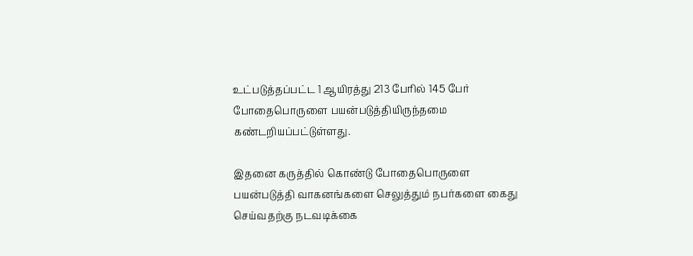உட்படுத்தப்பட்ட 1 ஆயிரத்து 213 பேரில் 145 பேர் போதைபொருளை பயன்படுத்தியிருந்தமை கண்டறியப்பட்டுள்ளது.

இதனை கருத்தில் கொண்டு போதைபொருளை பயன்படுத்தி வாகனங்களை செலுத்தும் நபர்களை கைது செய்வதற்கு நடவடிக்கை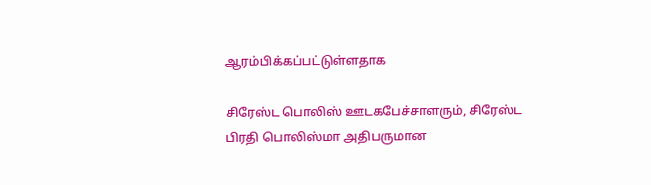ஆரம்பிக்கப்பட்டுள்ளதாக

சிரேஸ்ட பொலிஸ் ஊடகபேச்சாளரும், சிரேஸ்ட பிரதி பொலிஸ்மா அதிபருமான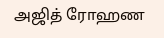அஜித் ரோஹண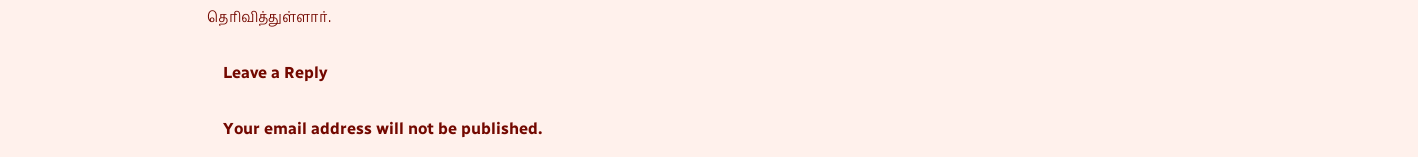தெரிவித்துள்ளார்.

    Leave a Reply

    Your email address will not be published.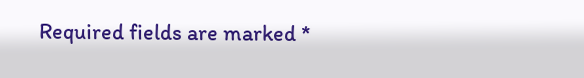Required fields are marked *